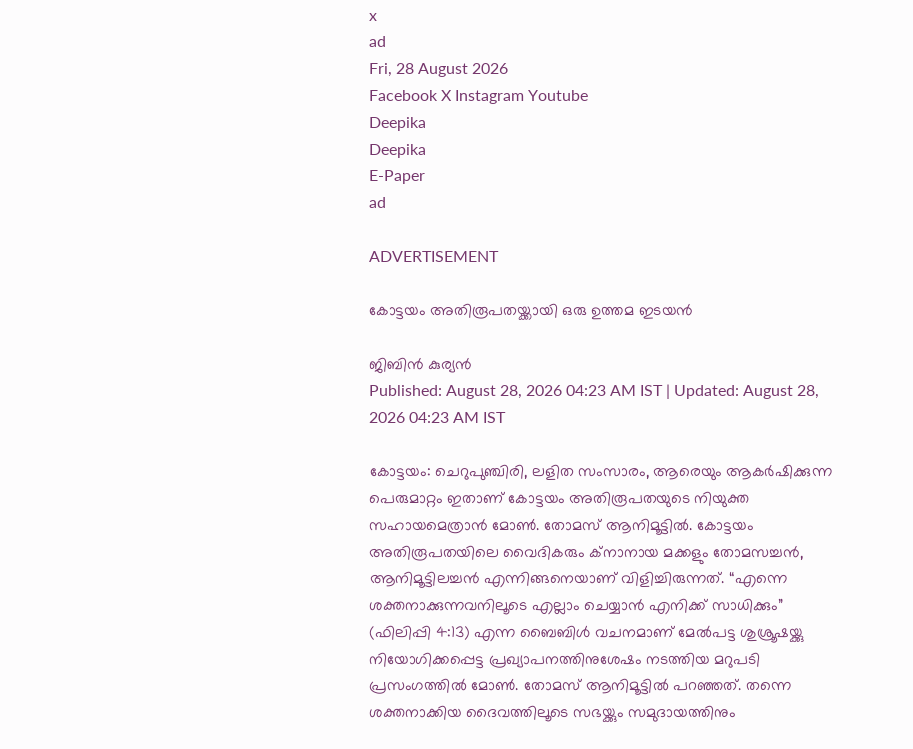x
ad
Fri, 28 August 2026
Facebook X Instagram Youtube
Deepika
Deepika
E-Paper
ad

ADVERTISEMENT

കോട്ടയം അതിരൂപതയ്ക്കായി ഒരു ഉത്തമ ഇടയൻ

ജിബിൻ കുര്യൻ
Published: August 28, 2026 04:23 AM IST | Updated: August 28, 2026 04:23 AM IST

കോട്ടയം: ചെറുപുഞ്ചിരി, ലളിത സംസാരം, ആരെയും ആകര്‍ഷിക്കുന്ന പെരുമാറ്റം ഇതാണ് കോട്ടയം അതിരൂപതയുടെ നിയുക്ത സഹായമെത്രാന്‍ മോണ്‍. തോമസ് ആനിമൂട്ടില്‍. കോട്ടയം അതിരൂപതയിലെ വൈദികരും ക്‌നാനായ മക്കളും തോമസച്ചന്‍, ആനിമൂട്ടിലച്ചന്‍ എന്നിങ്ങനെയാണ് വിളിച്ചിരുന്നത്. “എന്നെ ശക്തനാക്കുന്നവനിലൂടെ എല്ലാം ചെയ്യാന്‍ എനിക്ക് സാധിക്കും” (ഫിലിപ്പി 4:13) എന്ന ബൈബിള്‍ വചനമാണ് മേല്‍പട്ട ശുശ്രൂഷയ്ക്കു നിയോഗിക്കപ്പെട്ട പ്രഖ്യാപനത്തിനുശേഷം നടത്തിയ മറുപടി പ്രസംഗത്തില്‍ മോണ്‍. തോമസ് ആനിമൂട്ടില്‍ പറഞ്ഞത്. തന്നെ ശക്തനാക്കിയ ദൈവത്തിലൂടെ സഭയ്ക്കും സമുദായത്തിനും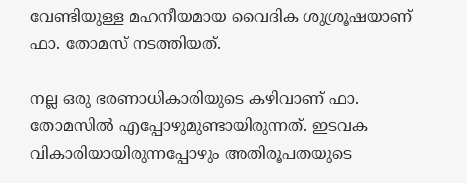വേണ്ടിയുള്ള മഹനീയമായ വൈദിക ശുശ്രൂഷയാണ് ഫാ. തോമസ് നടത്തിയത്.

നല്ല ഒരു ഭരണാധികാരിയുടെ കഴിവാണ് ഫാ. തോമസില്‍ എപ്പോഴുമുണ്ടായിരുന്നത്. ഇടവക വികാരിയായിരുന്നപ്പോഴും അതിരൂപതയുടെ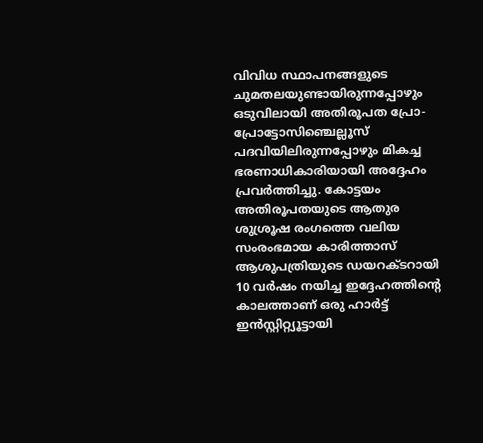വിവിധ സ്ഥാപനങ്ങളുടെ ചുമതലയുണ്ടായിരുന്നപ്പോഴും ഒടുവിലായി അതിരൂപത പ്രോ-പ്രോട്ടോസിഞ്ചെല്ലൂസ് പദവിയിലിരുന്നപ്പോഴും മികച്ച ഭരണാധികാരിയായി അദ്ദേഹം പ്രവര്‍ത്തിച്ചു. കോട്ടയം അതിരൂപതയുടെ ആതുര ശുശ്രൂഷ രംഗത്തെ വലിയ സംരംഭമായ കാരിത്താസ് ആശുപത്രിയുടെ ഡയറക്‌ടറായി 10 വര്‍ഷം നയിച്ച ഇദ്ദേഹത്തിന്‍റെ കാലത്താണ് ഒരു ഹാര്‍ട്ട് ഇന്‍സ്റ്റിറ്റ്യൂട്ടായി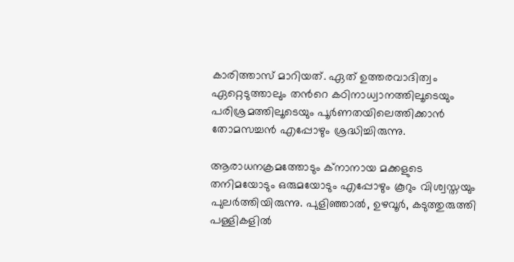കാരിത്താസ് മാറിയത്. ഏത് ഉത്തരവാദിത്വം ഏറ്റെടുത്താലും തന്‍റെ കഠിനാധ്വാനത്തിലൂടെയും പരിശ്രമത്തിലൂടെയും പൂര്‍ണതയിലെത്തിക്കാന്‍ തോമസച്ചന്‍ എപ്പോഴും ശ്രദ്ധിച്ചിരുന്നു.

ആരാധനക്രമത്തോടും ക്‌നാനായ മക്കളുടെ തനിമയോടും ഒരുമയോടും എപ്പോഴും കൂറും വിശ്വസ്തയും പുലര്‍ത്തിയിരുന്നു. പുളിഞ്ഞാല്‍, ഉഴവൂര്‍, കടുത്തുരുത്തി പള്ളികളിൽ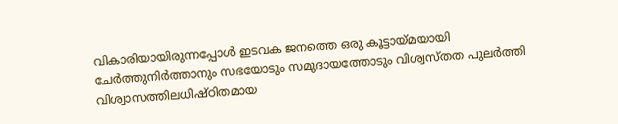വികാരിയായിരുന്നപ്പോള്‍ ഇടവക ജനത്തെ ഒരു കൂട്ടായ്മയായി ചേര്‍ത്തുനിര്‍ത്താനും സഭയോടും സമുദായത്തോടും വിശ്വസ്തത പുലർത്തി വിശ്വാസത്തിലധിഷ്ഠിതമായ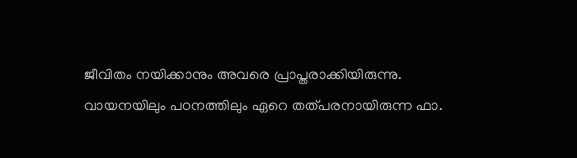ജീവിതം നയിക്കാനും അവരെ പ്രാപ്തരാക്കിയിരുന്നു. വായനയിലും പഠനത്തിലും ഏറെ തത്പരനായിരുന്ന ഫാ.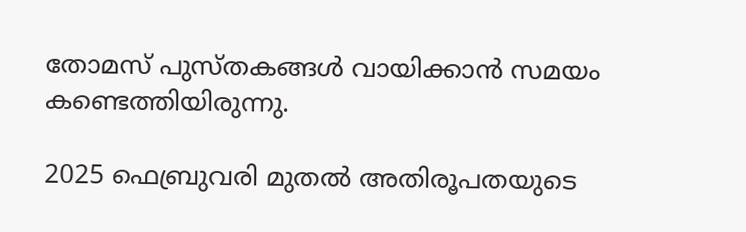തോമസ് പുസ്തകങ്ങള്‍ വായിക്കാന്‍ സമയം കണ്ടെത്തിയിരുന്നു.

2025 ഫെബ്രുവരി മുതല്‍ അതിരൂപതയുടെ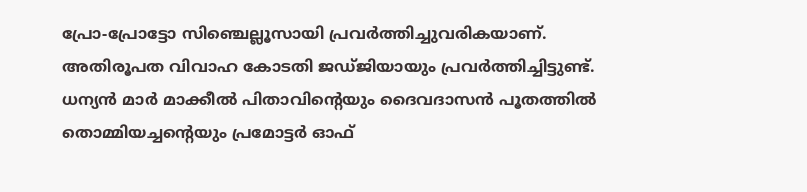പ്രോ-പ്രോട്ടോ സിഞ്ചെല്ലൂസായി പ്രവര്‍ത്തിച്ചുവരികയാണ്. അതിരൂപത വിവാഹ കോടതി ജഡ്ജിയായും പ്രവര്‍ത്തിച്ചിട്ടുണ്ട്. ധന്യന്‍ മാര്‍ മാക്കീല്‍ പിതാവിന്‍റെയും ദൈവദാസന്‍ പൂതത്തില്‍ തൊമ്മിയച്ചന്‍റെയും പ്രമോട്ടര്‍ ഓഫ്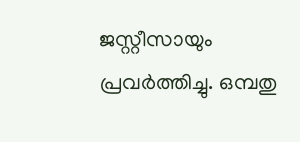ജസ്റ്റീസായും പ്രവര്‍ത്തിച്ചു. ഒമ്പതു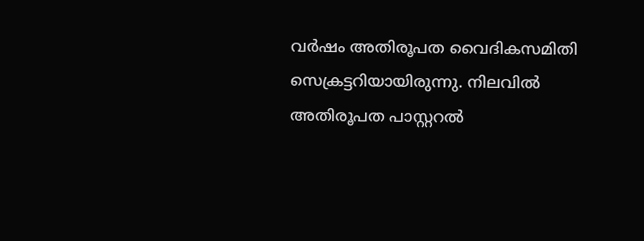വര്‍ഷം അതിരൂപത വൈദികസമിതി സെക്രട്ടറിയായിരുന്നു. നിലവില്‍ അതിരൂപത പാസ്റ്ററല്‍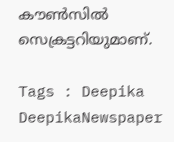കൗണ്‍സില്‍ സെക്രട്ടറിയുമാണ്.

Tags : Deepika DeepikaNewspaper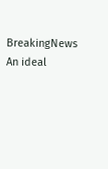BreakingNews An ideal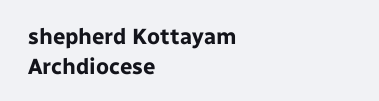shepherd Kottayam Archdiocese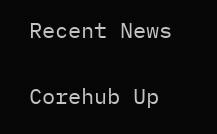Recent News

Corehub Up